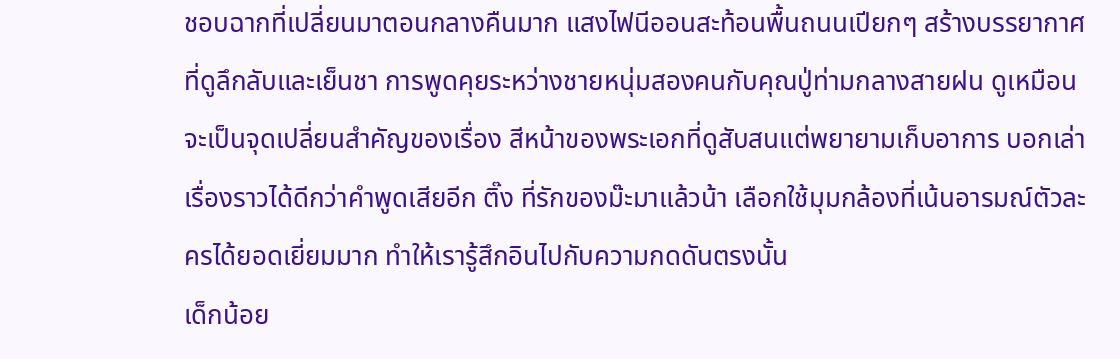ชอบฉากที่เปลี่ยนมาตอนกลางคืนมาก แสงไฟนีออนสะท้อนพื้นถนนเปียกๆ สร้างบรรยากาศที่ดูลึกลับและเย็นชา การพูดคุยระหว่างชายหนุ่มสองคนกับคุณปู่ท่ามกลางสายฝน ดูเหมือนจะเป็นจุดเปลี่ยนสำคัญของเรื่อง สีหน้าของพระเอกที่ดูสับสนแต่พยายามเก็บอาการ บอกเล่าเรื่องราวได้ดีกว่าคำพูดเสียอีก ติ๊ง ที่รักของม๊ะมาแล้วน้า เลือกใช้มุมกล้องที่เน้นอารมณ์ตัวละครได้ยอดเยี่ยมมาก ทำให้เรารู้สึกอินไปกับความกดดันตรงนั้น
เด็กน้อย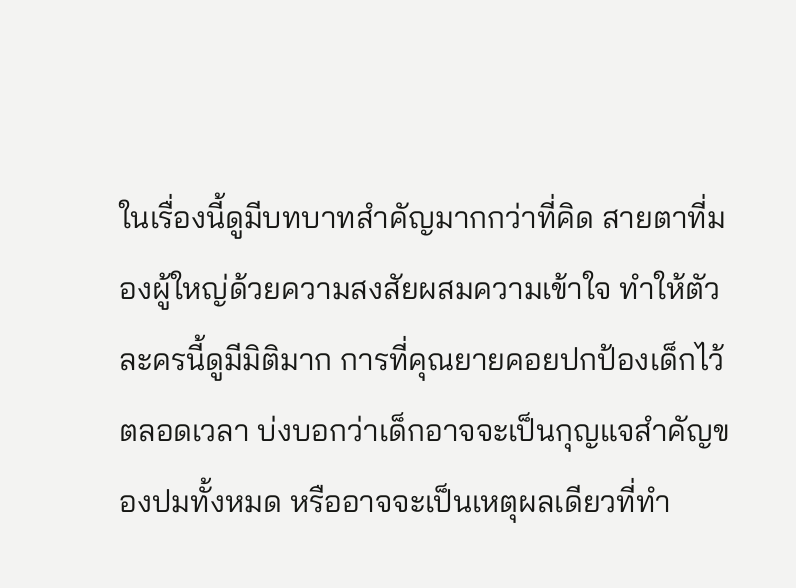ในเรื่องนี้ดูมีบทบาทสำคัญมากกว่าที่คิด สายตาที่มองผู้ใหญ่ด้วยความสงสัยผสมความเข้าใจ ทำให้ตัวละครนี้ดูมีมิติมาก การที่คุณยายคอยปกป้องเด็กไว้ตลอดเวลา บ่งบอกว่าเด็กอาจจะเป็นกุญแจสำคัญของปมทั้งหมด หรืออาจจะเป็นเหตุผลเดียวที่ทำ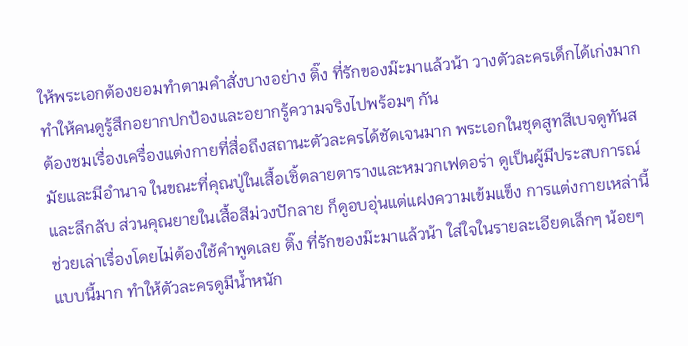ให้พระเอกต้องยอมทำตามคำสั่งบางอย่าง ติ๊ง ที่รักของม๊ะมาแล้วน้า วางตัวละครเด็กได้เก่งมาก ทำให้คนดูรู้สึกอยากปกป้องและอยากรู้ความจริงไปพร้อมๆ กัน
ต้องชมเรื่องเครื่องแต่งกายที่สื่อถึงสถานะตัวละครได้ชัดเจนมาก พระเอกในชุดสูทสีเบจดูทันสมัยและมีอำนาจ ในขณะที่คุณปู่ในเสื้อเชิ้ตลายตารางและหมวกเฟดอร่า ดูเป็นผู้มีประสบการณ์และลึกลับ ส่วนคุณยายในเสื้อสีม่วงปักลาย ก็ดูอบอุ่นแต่แฝงความเข้มแข็ง การแต่งกายเหล่านี้ช่วยเล่าเรื่องโดยไม่ต้องใช้คำพูดเลย ติ๊ง ที่รักของม๊ะมาแล้วน้า ใส่ใจในรายละเอียดเล็กๆ น้อยๆ แบบนี้มาก ทำให้ตัวละครดูมีน้ำหนัก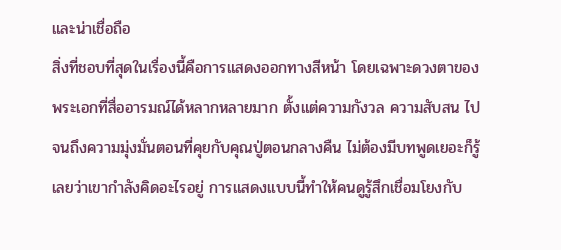และน่าเชื่อถือ
สิ่งที่ชอบที่สุดในเรื่องนี้คือการแสดงออกทางสีหน้า โดยเฉพาะดวงตาของพระเอกที่สื่ออารมณ์ได้หลากหลายมาก ตั้งแต่ความกังวล ความสับสน ไปจนถึงความมุ่งมั่นตอนที่คุยกับคุณปู่ตอนกลางคืน ไม่ต้องมีบทพูดเยอะก็รู้เลยว่าเขากำลังคิดอะไรอยู่ การแสดงแบบนี้ทำให้คนดูรู้สึกเชื่อมโยงกับ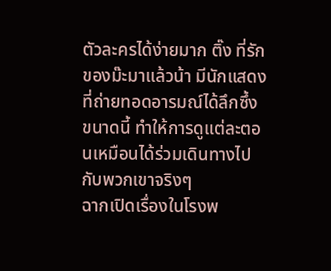ตัวละครได้ง่ายมาก ติ๊ง ที่รักของม๊ะมาแล้วน้า มีนักแสดงที่ถ่ายทอดอารมณ์ได้ลึกซึ้งขนาดนี้ ทำให้การดูแต่ละตอนเหมือนได้ร่วมเดินทางไปกับพวกเขาจริงๆ
ฉากเปิดเรื่องในโรงพ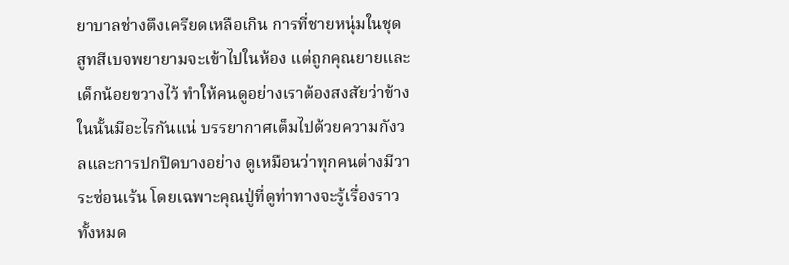ยาบาลช่างตึงเครียดเหลือเกิน การที่ชายหนุ่มในชุดสูทสีเบจพยายามจะเข้าไปในห้อง แต่ถูกคุณยายและเด็กน้อยขวางไว้ ทำให้คนดูอย่างเราต้องสงสัยว่าข้างในนั้นมีอะไรกันแน่ บรรยากาศเต็มไปด้วยความกังวลและการปกปิดบางอย่าง ดูเหมือนว่าทุกคนต่างมีวาระซ่อนเร้น โดยเฉพาะคุณปู่ที่ดูท่าทางจะรู้เรื่องราวทั้งหมด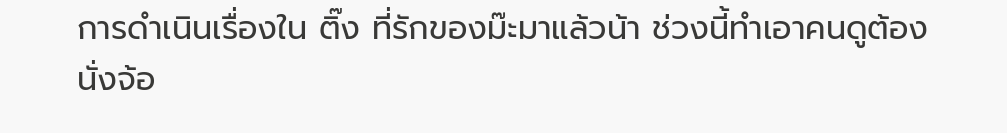การดำเนินเรื่องใน ติ๊ง ที่รักของม๊ะมาแล้วน้า ช่วงนี้ทำเอาคนดูต้องนั่งจ้อ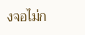งจอไม่ก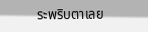ระพริบตาเลย